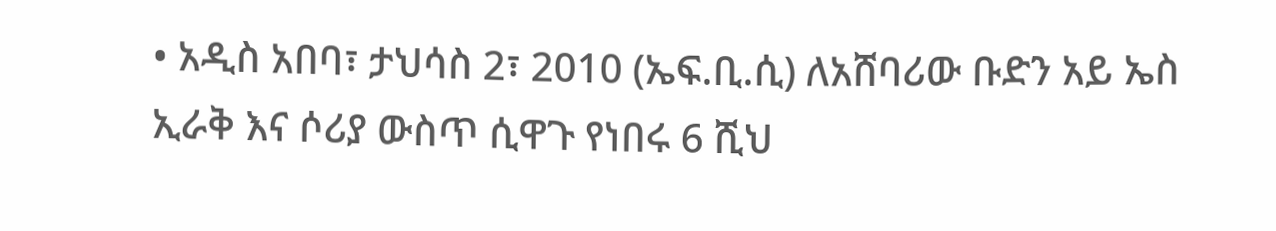• አዲስ አበባ፣ ታህሳስ 2፣ 2010 (ኤፍ.ቢ.ሲ) ለአሸባሪው ቡድን አይ ኤስ ኢራቅ እና ሶሪያ ውስጥ ሲዋጉ የነበሩ 6 ሺህ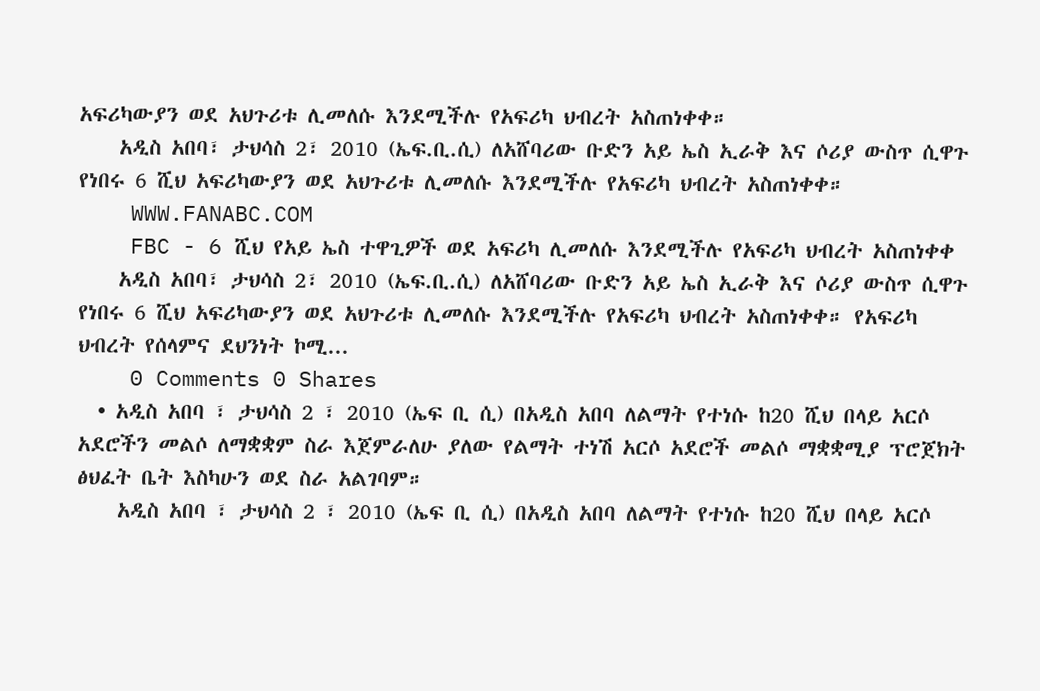አፍሪካውያን ወደ አህጉሪቱ ሊመለሱ እንደሚችሉ የአፍሪካ ህብረት አስጠነቀቀ።
    አዲስ አበባ፣ ታህሳስ 2፣ 2010 (ኤፍ.ቢ.ሲ) ለአሸባሪው ቡድን አይ ኤስ ኢራቅ እና ሶሪያ ውስጥ ሲዋጉ የነበሩ 6 ሺህ አፍሪካውያን ወደ አህጉሪቱ ሊመለሱ እንደሚችሉ የአፍሪካ ህብረት አስጠነቀቀ።
    WWW.FANABC.COM
    FBC - 6 ሺህ የአይ ኤስ ተዋጊዎች ወደ አፍሪካ ሊመለሱ እንደሚችሉ የአፍሪካ ህብረት አስጠነቀቀ
    አዲስ አበባ፣ ታህሳስ 2፣ 2010 (ኤፍ.ቢ.ሲ) ለአሸባሪው ቡድን አይ ኤስ ኢራቅ እና ሶሪያ ውስጥ ሲዋጉ የነበሩ 6 ሺህ አፍሪካውያን ወደ አህጉሪቱ ሊመለሱ እንደሚችሉ የአፍሪካ ህብረት አስጠነቀቀ። የአፍሪካ ህብረት የሰላምና ደህንነት ኮሚ...
    0 Comments 0 Shares
  • አዲስ አበባ ፣ ታህሳስ 2 ፣ 2010 (ኤፍ ቢ ሲ) በአዲስ አበባ ለልማት የተነሱ ከ20 ሺህ በላይ አርሶ አደሮችን መልሶ ለማቋቋም ስራ እጀምራለሁ ያለው የልማት ተነሽ አርሶ አደሮች መልሶ ማቋቋሚያ ፕሮጀክት ፅህፈት ቤት እስካሁን ወደ ስራ አልገባም።
    አዲስ አበባ ፣ ታህሳስ 2 ፣ 2010 (ኤፍ ቢ ሲ) በአዲስ አበባ ለልማት የተነሱ ከ20 ሺህ በላይ አርሶ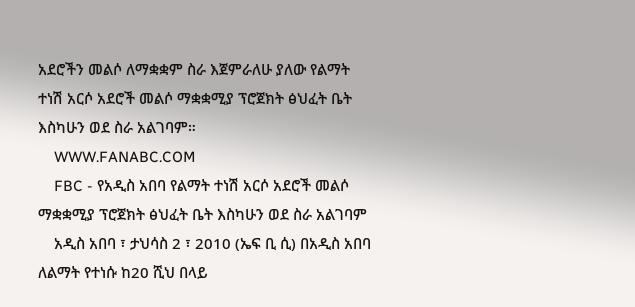አደሮችን መልሶ ለማቋቋም ስራ እጀምራለሁ ያለው የልማት ተነሽ አርሶ አደሮች መልሶ ማቋቋሚያ ፕሮጀክት ፅህፈት ቤት እስካሁን ወደ ስራ አልገባም።
    WWW.FANABC.COM
    FBC - የአዲስ አበባ የልማት ተነሽ አርሶ አደሮች መልሶ ማቋቋሚያ ፕሮጀክት ፅህፈት ቤት እስካሁን ወደ ስራ አልገባም
    አዲስ አበባ ፣ ታህሳስ 2 ፣ 2010 (ኤፍ ቢ ሲ) በአዲስ አበባ ለልማት የተነሱ ከ20 ሺህ በላይ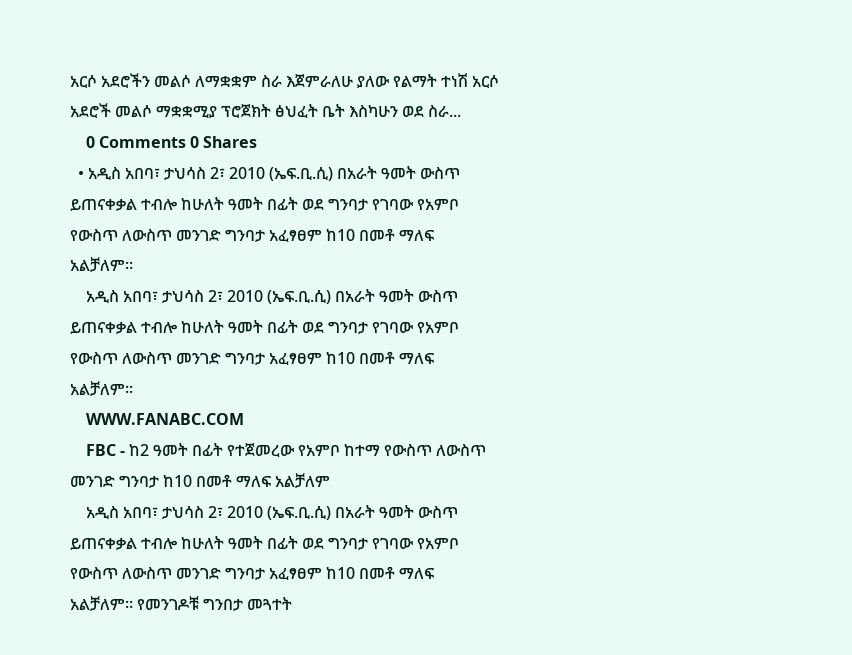አርሶ አደሮችን መልሶ ለማቋቋም ስራ እጀምራለሁ ያለው የልማት ተነሽ አርሶ አደሮች መልሶ ማቋቋሚያ ፕሮጀክት ፅህፈት ቤት እስካሁን ወደ ስራ...
    0 Comments 0 Shares
  • አዲስ አበባ፣ ታህሳስ 2፣ 2010 (ኤፍ.ቢ.ሲ) በአራት ዓመት ውስጥ ይጠናቀቃል ተብሎ ከሁለት ዓመት በፊት ወደ ግንባታ የገባው የአምቦ የውስጥ ለውስጥ መንገድ ግንባታ አፈፃፀም ከ10 በመቶ ማለፍ አልቻለም።
    አዲስ አበባ፣ ታህሳስ 2፣ 2010 (ኤፍ.ቢ.ሲ) በአራት ዓመት ውስጥ ይጠናቀቃል ተብሎ ከሁለት ዓመት በፊት ወደ ግንባታ የገባው የአምቦ የውስጥ ለውስጥ መንገድ ግንባታ አፈፃፀም ከ10 በመቶ ማለፍ አልቻለም።
    WWW.FANABC.COM
    FBC - ከ2 ዓመት በፊት የተጀመረው የአምቦ ከተማ የውስጥ ለውስጥ መንገድ ግንባታ ከ10 በመቶ ማለፍ አልቻለም
    አዲስ አበባ፣ ታህሳስ 2፣ 2010 (ኤፍ.ቢ.ሲ) በአራት ዓመት ውስጥ ይጠናቀቃል ተብሎ ከሁለት ዓመት በፊት ወደ ግንባታ የገባው የአምቦ የውስጥ ለውስጥ መንገድ ግንባታ አፈፃፀም ከ10 በመቶ ማለፍ አልቻለም። የመንገዶቹ ግንበታ መጓተት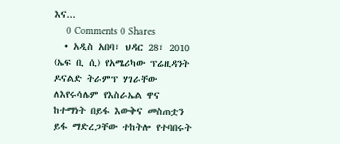እና...
    0 Comments 0 Shares
  • አዲስ አበባ፣ ህዳር 28፣ 2010 (ኤፍ ቢ ሲ) የአሜሪካው ፕሬዚዳንት ዶናልድ ትራምፕ ሃገራቸው ለእየሩሳሌም የእስራኤል ዋና ከተማነት በይፋ እውቅና መስጠቷን ይፋ ማድረጋቸው ተከትሎ የተባበሩት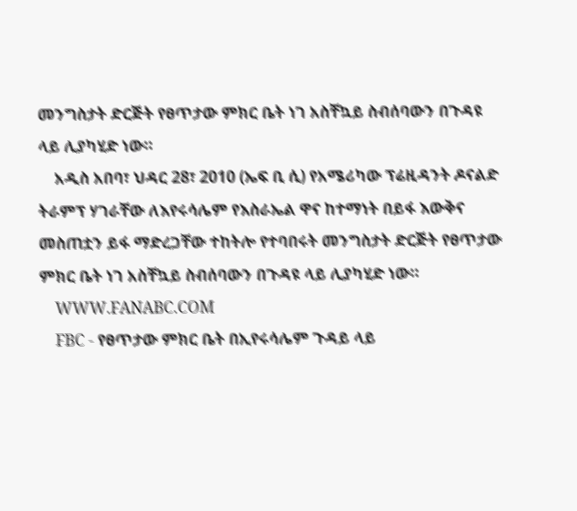መንግስታት ድርጅት የፀጥታው ምክር ቤት ነገ አስቸኳይ ስብሰባውን በጉዳዩ ላይ ሊያካሂድ ነው።
    አዲስ አበባ፣ ህዳር 28፣ 2010 (ኤፍ ቢ ሲ) የአሜሪካው ፕሬዚዳንት ዶናልድ ትራምፕ ሃገራቸው ለእየሩሳሌም የእስራኤል ዋና ከተማነት በይፋ እውቅና መስጠቷን ይፋ ማድረጋቸው ተከትሎ የተባበሩት መንግስታት ድርጅት የፀጥታው ምክር ቤት ነገ አስቸኳይ ስብሰባውን በጉዳዩ ላይ ሊያካሂድ ነው።
    WWW.FANABC.COM
    FBC - የፀጥታው ምክር ቤት በኢየሩሳሌም ጉዳይ ላይ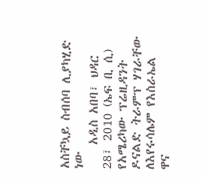አስቸኳይ ስብሰባ ሊያካሂድ ነው
    አዲስ አበባ፣ ህዳር 28፣ 2010 (ኤፍ ቢ ሲ) የአሜሪካው ፕሬዚዳንት ዶናልድ ትራምፕ ሃገራቸው ለእየሩሳሌም የእስራኤል ዋና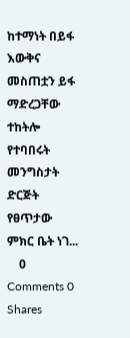ከተማነት በይፋ እውቅና መስጠቷን ይፋ ማድረጋቸው ተከትሎ የተባበሩት መንግስታት ድርጅት የፀጥታው ምክር ቤት ነገ...
    0 Comments 0 Shares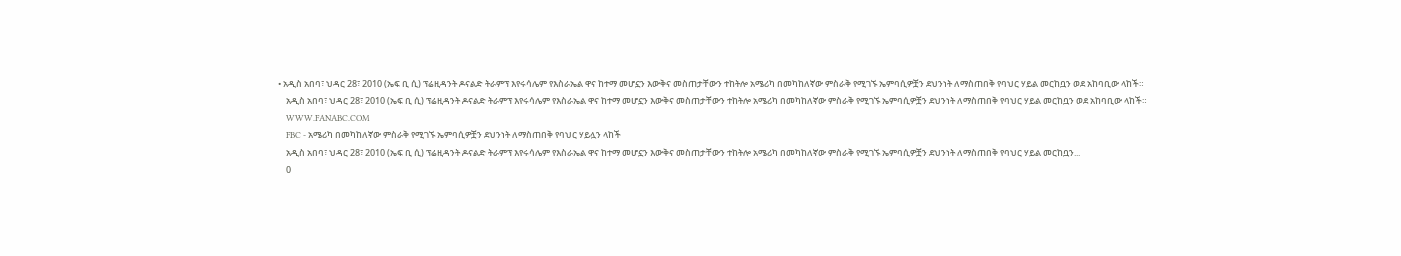• አዲስ አበባ፣ ህዳር 28፣ 2010 (ኤፍ ቢ ሲ) ፕሬዚዳንት ዶናልድ ትራምፕ እየሩሳሌም የእስራኤል ዋና ከተማ መሆኗን እውቅና መስጠታቸውን ተከትሎ አሜሪካ በመካከለኛው ምስራቅ የሚገኙ ኤምባሲዎቿን ደህንነት ለማስጠበቅ የባህር ሃይል መርከቧን ወደ አከባቢው ላከች።
    አዲስ አበባ፣ ህዳር 28፣ 2010 (ኤፍ ቢ ሲ) ፕሬዚዳንት ዶናልድ ትራምፕ እየሩሳሌም የእስራኤል ዋና ከተማ መሆኗን እውቅና መስጠታቸውን ተከትሎ አሜሪካ በመካከለኛው ምስራቅ የሚገኙ ኤምባሲዎቿን ደህንነት ለማስጠበቅ የባህር ሃይል መርከቧን ወደ አከባቢው ላከች።
    WWW.FANABC.COM
    FBC - አሜሪካ በመካከለኛው ምስራቅ የሚገኙ ኤምባሲዎቿን ደህንነት ለማስጠበቅ የባህር ሃይሏን ላከች
    አዲስ አበባ፣ ህዳር 28፣ 2010 (ኤፍ ቢ ሲ) ፕሬዚዳንት ዶናልድ ትራምፕ እየሩሳሌም የእስራኤል ዋና ከተማ መሆኗን እውቅና መስጠታቸውን ተከትሎ አሜሪካ በመካከለኛው ምስራቅ የሚገኙ ኤምባሲዎቿን ደህንነት ለማስጠበቅ የባህር ሃይል መርከቧን...
    0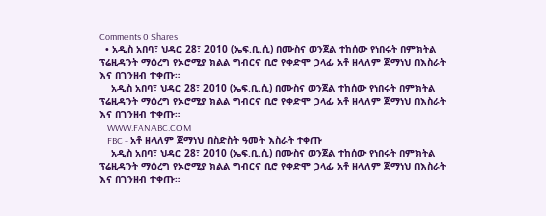Comments 0 Shares
  • አዲስ አበባ፣ ህዳር 28፣ 2010 (ኤፍ.ቢ.ሲ) በሙስና ወንጀል ተከሰው የነበሩት በምክትል ፕሬዚዳንት ማዕረግ የኦሮሚያ ክልል ግብርና ቢሮ የቀድሞ ኃላፊ አቶ ዘላለም ጀማነህ በእስራት እና በገንዘብ ተቀጡ።
    አዲስ አበባ፣ ህዳር 28፣ 2010 (ኤፍ.ቢ.ሲ) በሙስና ወንጀል ተከሰው የነበሩት በምክትል ፕሬዚዳንት ማዕረግ የኦሮሚያ ክልል ግብርና ቢሮ የቀድሞ ኃላፊ አቶ ዘላለም ጀማነህ በእስራት እና በገንዘብ ተቀጡ።
    WWW.FANABC.COM
    FBC - አቶ ዘላለም ጀማነህ በስድስት ዓመት እስራት ተቀጡ
    አዲስ አበባ፣ ህዳር 28፣ 2010 (ኤፍ.ቢ.ሲ) በሙስና ወንጀል ተከሰው የነበሩት በምክትል ፕሬዚዳንት ማዕረግ የኦሮሚያ ክልል ግብርና ቢሮ የቀድሞ ኃላፊ አቶ ዘላለም ጀማነህ በእስራት እና በገንዘብ ተቀጡ።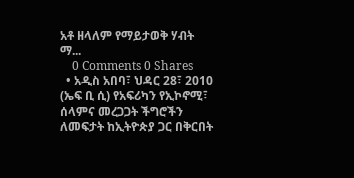አቶ ዘላለም የማይታወቅ ሃብት ማ...
    0 Comments 0 Shares
  • አዲስ አበባ፣ ህዳር 28፣ 2010 (ኤፍ ቢ ሲ) የአፍሪካን የኢኮኖሚ፣ ሰላምና መረጋጋት ችግሮችን ለመፍታት ከኢትዮጵያ ጋር በቅርበት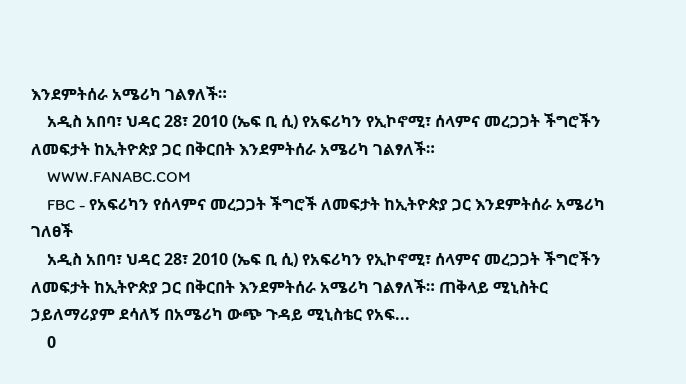እንደምትሰራ አሜሪካ ገልፃለች።
    አዲስ አበባ፣ ህዳር 28፣ 2010 (ኤፍ ቢ ሲ) የአፍሪካን የኢኮኖሚ፣ ሰላምና መረጋጋት ችግሮችን ለመፍታት ከኢትዮጵያ ጋር በቅርበት እንደምትሰራ አሜሪካ ገልፃለች።
    WWW.FANABC.COM
    FBC - የአፍሪካን የሰላምና መረጋጋት ችግሮች ለመፍታት ከኢትዮጵያ ጋር እንደምትሰራ አሜሪካ ገለፀች
    አዲስ አበባ፣ ህዳር 28፣ 2010 (ኤፍ ቢ ሲ) የአፍሪካን የኢኮኖሚ፣ ሰላምና መረጋጋት ችግሮችን ለመፍታት ከኢትዮጵያ ጋር በቅርበት እንደምትሰራ አሜሪካ ገልፃለች። ጠቅላይ ሚኒስትር ኃይለማሪያም ደሳለኝ በአሜሪካ ውጭ ጉዳይ ሚኒስቴር የአፍ...
    0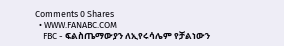Comments 0 Shares
  • WWW.FANABC.COM
    FBC - ፍልስጤማውያን ለኢየሩሳሌም የቻልነውን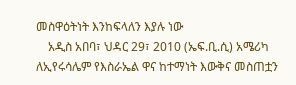መስዋዕትነት እንከፍላለን እያሉ ነው
    አዲስ አበባ፣ ህዳር 29፣ 2010 (ኤፍ.ቢ.ሲ) አሜሪካ ለኢየሩሳሌም የእስራኤል ዋና ከተማነት እውቅና መስጠቷን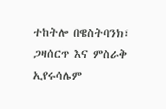ተከትሎ በዌስትባንክ፣ ጋዛሰርጥ እና ምስራቅ ኢየሩሳሌም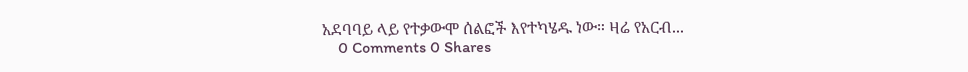አደባባይ ላይ የተቃውሞ ሰልፎች እየተካሄዱ ነው። ዛሬ የአርብ...
    0 Comments 0 Shares